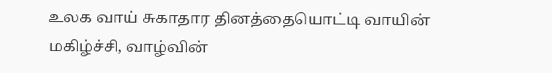உலக வாய் சுகாதார தினத்தையொட்டி வாயின் மகிழ்ச்சி, வாழ்வின்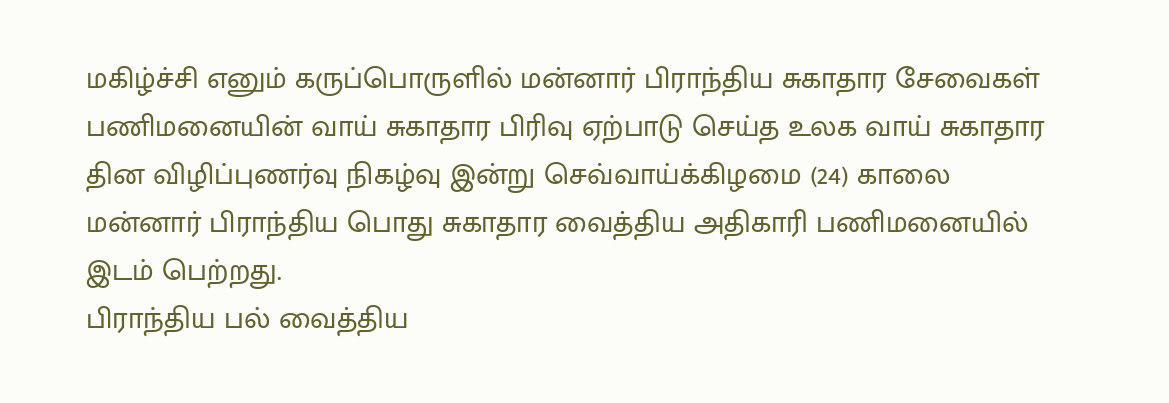மகிழ்ச்சி எனும் கருப்பொருளில் மன்னார் பிராந்திய சுகாதார சேவைகள் பணிமனையின் வாய் சுகாதார பிரிவு ஏற்பாடு செய்த உலக வாய் சுகாதார தின விழிப்புணர்வு நிகழ்வு இன்று செவ்வாய்க்கிழமை (24) காலை மன்னார் பிராந்திய பொது சுகாதார வைத்திய அதிகாரி பணிமனையில் இடம் பெற்றது.
பிராந்திய பல் வைத்திய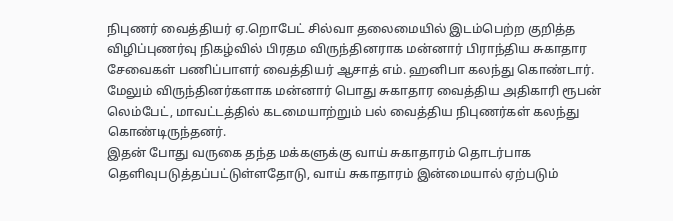நிபுணர் வைத்தியர் ஏ.றொபேட் சில்வா தலைமையில் இடம்பெற்ற குறித்த விழிப்புணர்வு நிகழ்வில் பிரதம விருந்தினராக மன்னார் பிராந்திய சுகாதார சேவைகள் பணிப்பாளர் வைத்தியர் ஆசாத் எம். ஹனிபா கலந்து கொண்டார்.
மேலும் விருந்தினர்களாக மன்னார் பொது சுகாதார வைத்திய அதிகாரி ரூபன் லெம்பேட், மாவட்டத்தில் கடமையாற்றும் பல் வைத்திய நிபுணர்கள் கலந்து கொண்டிருந்தனர்.
இதன் போது வருகை தந்த மக்களுக்கு வாய் சுகாதாரம் தொடர்பாக தெளிவுபடுத்தப்பட்டுள்ளதோடு, வாய் சுகாதாரம் இன்மையால் ஏற்படும்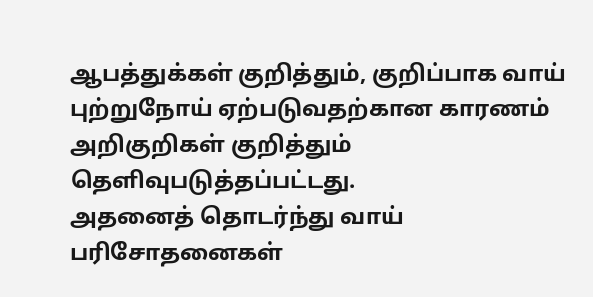ஆபத்துக்கள் குறித்தும், குறிப்பாக வாய் புற்றுநோய் ஏற்படுவதற்கான காரணம் அறிகுறிகள் குறித்தும் தெளிவுபடுத்தப்பட்டது.
அதனைத் தொடர்ந்து வாய் பரிசோதனைகள்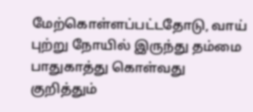மேற்கொள்ளப்பட்டதோடு, வாய் புற்று நோயில் இருந்து தம்மை பாதுகாத்து கொள்வது குறித்தும்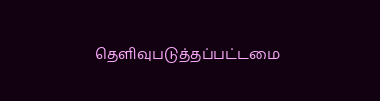தெளிவுபடுத்தப்பட்டமை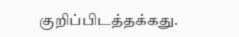குறிப்பிடத்தக்கது.